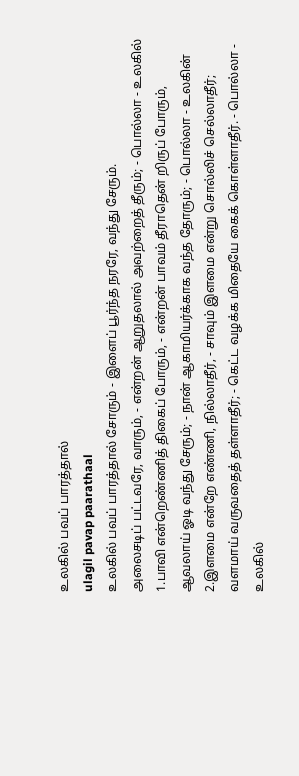உலகில் பவப் பாரத்தால்
ulagil pavap paarathaal
உலகில் பவப் பாரத்தால் சோரும் - இளைப் பூர்ந்த நரரே, வந்து சேரும்.
அலைசடிப் பட்டவரே, வாரும், - என்றன் ஆறுதலால் அவற்றைத் தீரும்; - பொல்லா - உலகில்
1.பாவி என்றெண்ணித் திகைப் போரும், - என்றன் பாவம் தீராதென் றிருப் போரும், ஆவலாய் ஓடி வந்து சேரும்; - நான் ஆகாமியர்க்காக வந்த தோரும்; - பொல்லா - உலகின்
2.இளமை என்றே எண்ணி, நில்லாதீர், - சாவும் இளமை என்று சொல்லிச் செல்லாதீர்; வளமாய் வருவதைத் தள்ளாதீர்; - கெட்ட வழக்க மிதையே கைக் கொள்ளாதீர். - பொல்லா - உலகில்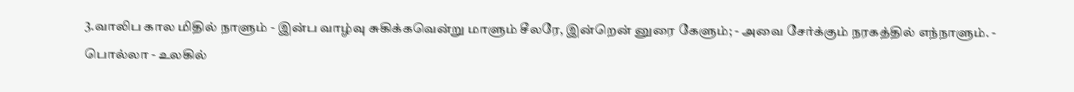3.வாலிப கால மிதில் நாளும் - இன்ப வாழ்வு சுகிக்கவென்று மாளும் சீலரே, இன்றென் னுரை கேளும்; - அவை சேர்க்கும் நரகத்தில் எந்நாளும். - பொல்லா - உலகில்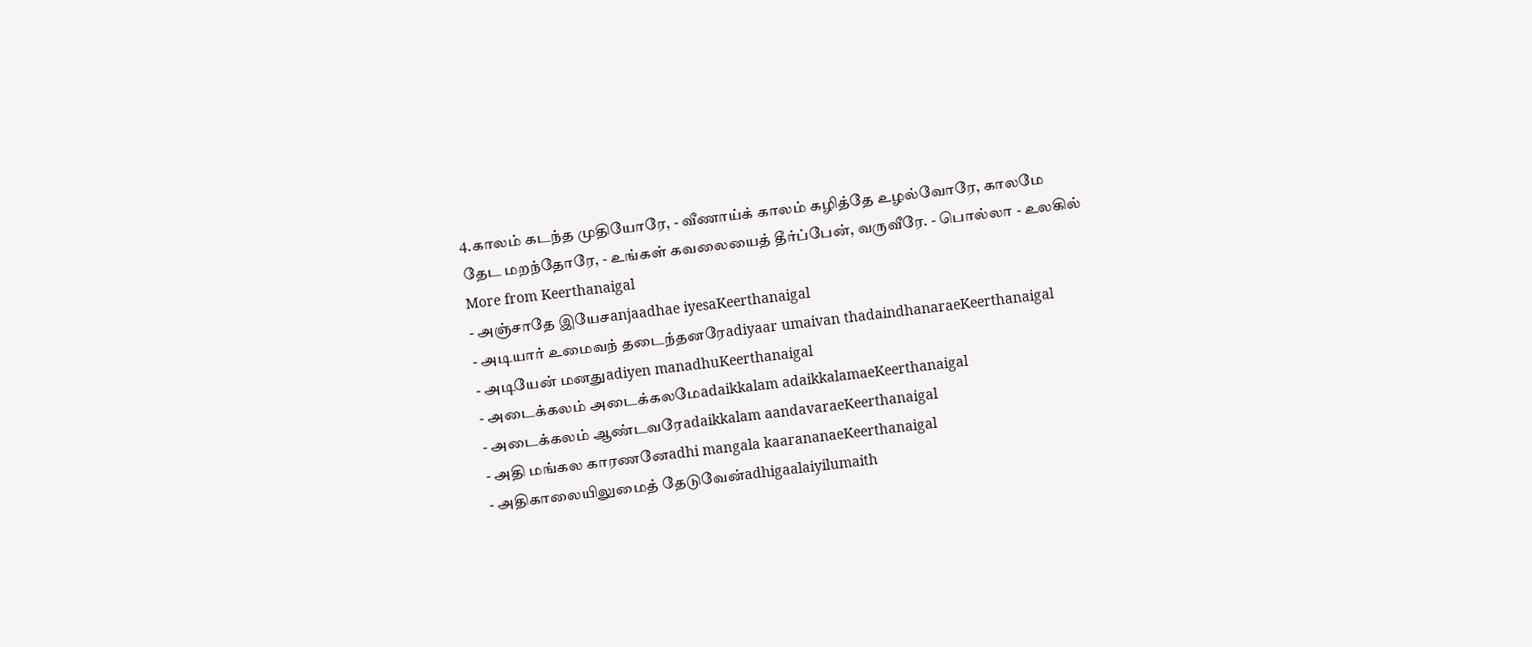4.காலம் கடந்த முதியோரே, - வீணாய்க் காலம் கழித்தே உழல்வோரே, காலமே தேட மறந்தோரே, - உங்கள் கவலையைத் தீர்ப்பேன், வருவீரே. - பொல்லா - உலகில்
More from Keerthanaigal
- அஞ்சாதே இயேசanjaadhae iyesaKeerthanaigal
- அடியார் உமைவந் தடைந்தனரேadiyaar umaivan thadaindhanaraeKeerthanaigal
- அடியேன் மனதுadiyen manadhuKeerthanaigal
- அடைக்கலம் அடைக்கலமேadaikkalam adaikkalamaeKeerthanaigal
- அடைக்கலம் ஆண்டவரேadaikkalam aandavaraeKeerthanaigal
- அதி மங்கல காரணனேadhi mangala kaarananaeKeerthanaigal
- அதிகாலையிலுமைத் தேடுவேன்adhigaalaiyilumaith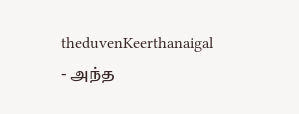theduvenKeerthanaigal
- அந்த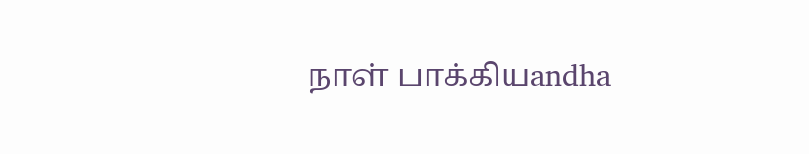நாள் பாக்கியandha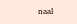naal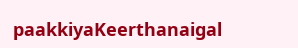paakkiyaKeerthanaigal